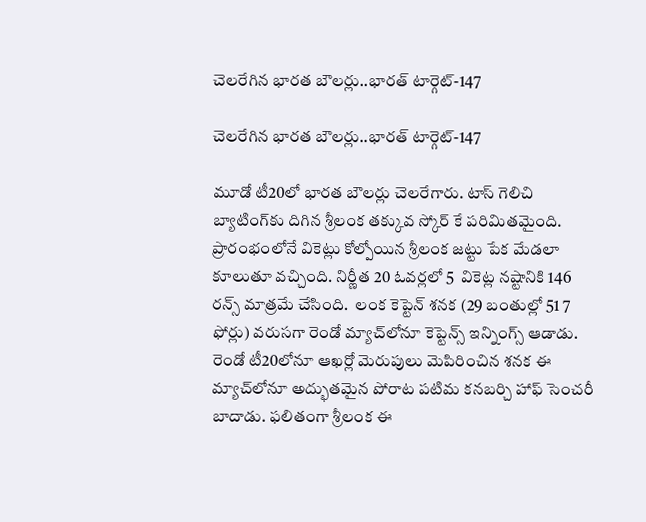చెలరేగిన భారత బౌలర్లు..భారత్ టార్గెట్-147

చెలరేగిన భారత బౌలర్లు..భారత్ టార్గెట్-147

మూడో టీ20లో భారత బౌలర్లు చెలరేగారు. టాస్ గెలిచి బ్యాటింగ్‌కు దిగిన శ్రీలంక తక్కువ స్కోర్ కే పరిమితమైంది. ప్రారంభంలోనే వికెట్లు కోల్పోయిన శ్రీలంక జ‌ట్టు పేక మేడ‌లా కూలుతూ వచ్చింది. నిర్ణీత 20 ఓవర్లలో 5  వికెట్ల నష్టానికి 146 రన్స్ మాత్రమే చేసింది.  లంక కెప్టెన్ శ‌న‌క (29 బంతుల్లో 51 7 ఫోర్లు) వ‌రుస‌గా రెండో మ్యాచ్‌లోనూ కెప్టెన్స్ ఇన్నింగ్స్ ఆడాడు. రెండో టీ20లోనూ ఆఖ‌ర్లో మెరుపులు మెపిరించిన శ‌న‌క ఈ మ్యాచ్‌లోనూ అద్భుత‌మైన పోరాట ప‌టిమ క‌న‌బ‌ర్చి హాఫ్ సెంచ‌రీ బాదాడు. ఫ‌లితంగా శ్రీలంక ఈ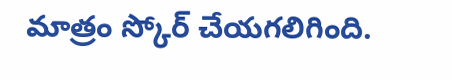మాత్రం స్కోర్ చేయగలిగింది.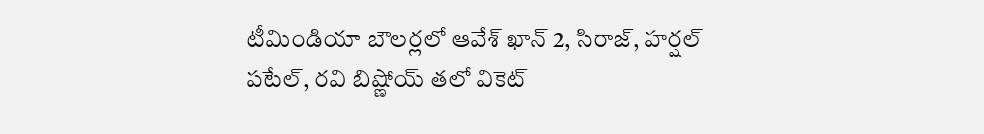టీమిండియా బౌల‌ర్ల‌లో ఆవేశ్ ఖాన్ 2, సిరాజ్‌, హ‌ర్ష‌ల్ ప‌టేల్‌, ర‌వి బిష్ణోయ్ త‌లో వికెట్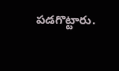ప‌డ‌గొట్టారు.